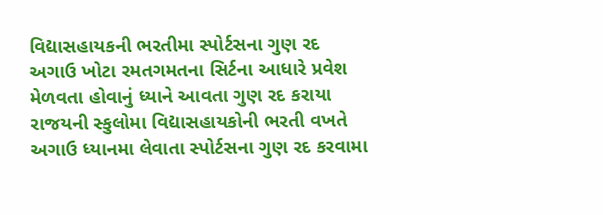વિદ્યાસહાયકની ભરતીમા સ્પોર્ટસના ગુણ રદ
અગાઉ ખોટા રમતગમતના સિર્ટના આધારે પ્રવેશ મેળવતા હોવાનું ધ્યાને આવતા ગુણ રદ કરાયા
રાજયની સ્કુલોમા વિદ્યાસહાયકોની ભરતી વખતે અગાઉ ધ્યાનમા લેવાતા સ્પોર્ટસના ગુણ રદ કરવામા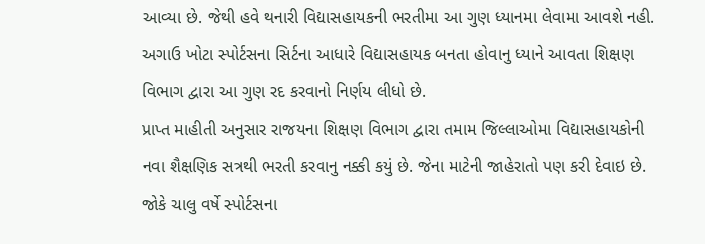આવ્યા છે. જેથી હવે થનારી વિદ્યાસહાયકની ભરતીમા આ ગુણ ધ્યાનમા લેવામા આવશે નહી. અગાઉ ખોટા સ્પોર્ટસના સિર્ટના આધારે વિદ્યાસહાયક બનતા હોવાનુ ધ્યાને આવતા શિક્ષણ વિભાગ દ્વારા આ ગુણ રદ કરવાનો નિર્ણય લીધો છે.
પ્રાપ્ત માહીતી અનુસાર રાજયના શિક્ષણ વિભાગ દ્વારા તમામ જિલ્લાઓમા વિદ્યાસહાયકોની નવા શૈક્ષણિક સત્રથી ભરતી કરવાનુ નક્કી કયું છે. જેના માટેની જાહેરાતો પણ કરી દેવાઇ છે. જોકે ચાલુ વર્ષે સ્પોર્ટસના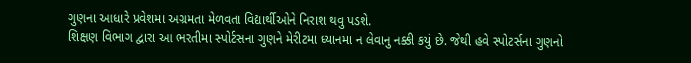ગુણના આધારે પ્રવેશમા અગ્રમતા મેળવતા વિદ્યાર્થીઓને નિરાશ થવુ પડશે.
શિક્ષણ વિભાગ દ્વારા આ ભરતીમા સ્પોર્ટસના ગુણને મેરીટમા ધ્યાનમા ન લેવાનુ નક્કી કયું છે. જેથી હવે સ્પોટર્સના ગુણનો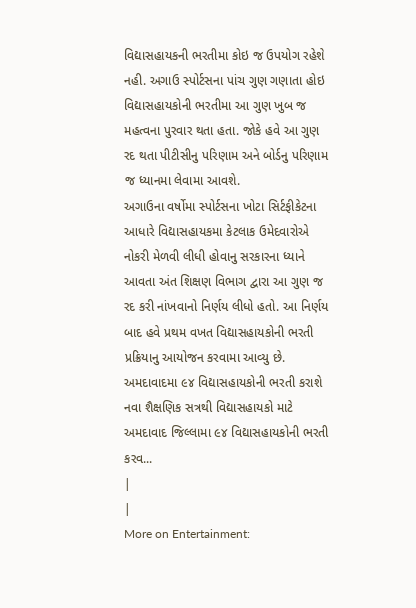વિદ્યાસહાયકની ભરતીમા કોઇ જ ઉપયોગ રહેશે નહી. અગાઉ સ્પોર્ટસના પાંચ ગુણ ગણાતા હોઇ વિદ્યાસહાયકોની ભરતીમા આ ગુણ ખુબ જ મહત્વના પુરવાર થતા હતા. જોકે હવે આ ગુણ રદ થતા પીટીસીનુ પરિણામ અને બોર્ડનુ પરિણામ જ ધ્યાનમા લેવામા આવશે.
અગાઉના વર્ષોમા સ્પોર્ટસના ખોટા સિર્ટફીકેટના આધારે વિદ્યાસહાયકમા કેટલાક ઉમેદવારોએ નોકરી મેળવી લીધી હોવાનુ સરકારના ધ્યાને આવતા અંત શિક્ષણ વિભાગ દ્વારા આ ગુણ જ રદ કરી નાંખવાનો નિર્ણય લીધો હતો. આ નિર્ણય બાદ હવે પ્રથમ વખત વિદ્યાસહાયકોની ભરતી પ્રક્રિયાનુ આયોજન કરવામા આવ્યુ છે.
અમદાવાદમા ૯૪ વિદ્યાસહાયકોની ભરતી કરાશે
નવા શૈક્ષણિક સત્રથી વિદ્યાસહાયકો માટે અમદાવાદ જિલ્લામા ૯૪ વિદ્યાસહાયકોની ભરતી કરવ...
|
|
More on Entertainment: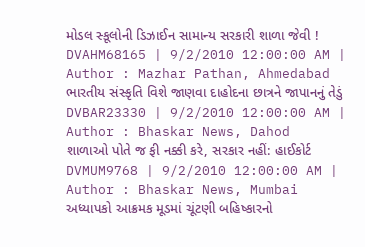મોડલ સ્કૂલોની ડિઝાઈન સામાન્ય સરકારી શાળા જેવી !
DVAHM68165 | 9/2/2010 12:00:00 AM | Author : Mazhar Pathan, Ahmedabad
ભારતીય સંસ્કૃતિ વિશે જાણવા દાહોદના છાત્રને જાપાનનું તેડું
DVBAR23330 | 9/2/2010 12:00:00 AM | Author : Bhaskar News, Dahod
શાળાઓ પોતે જ ફી નક્કી કરે, સરકાર નહીં: હાઈકોર્ટ
DVMUM9768 | 9/2/2010 12:00:00 AM | Author : Bhaskar News, Mumbai
અધ્યાપકો આક્રમક મૂડમાં ચૂંટણી બહિષ્કારનો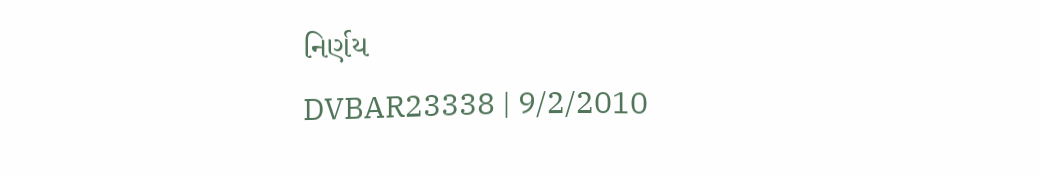નિર્ણય
DVBAR23338 | 9/2/2010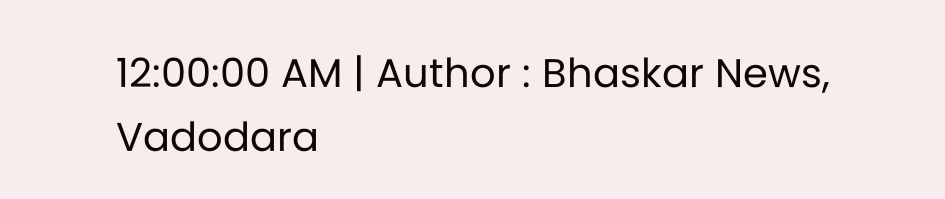12:00:00 AM | Author : Bhaskar News, Vadodara